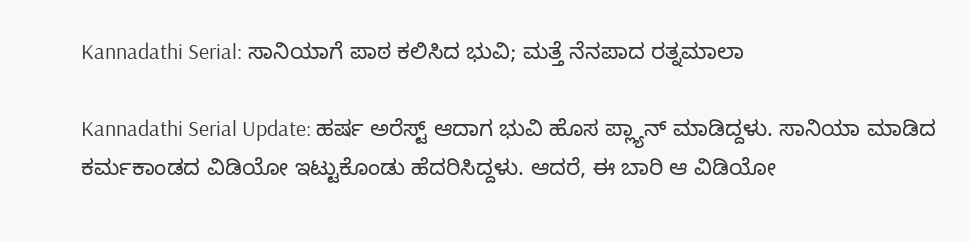Kannadathi Serial: ಸಾನಿಯಾಗೆ ಪಾಠ ಕಲಿಸಿದ ಭುವಿ; ಮತ್ತೆ ನೆನಪಾದ ರತ್ನಮಾಲಾ

Kannadathi Serial Update: ಹರ್ಷ ಅರೆಸ್ಟ್ ಆದಾಗ ಭುವಿ ಹೊಸ ಪ್ಲ್ಯಾನ್ ಮಾಡಿದ್ದಳು. ಸಾನಿಯಾ ಮಾಡಿದ ಕರ್ಮಕಾಂಡದ ವಿಡಿಯೋ ಇಟ್ಟುಕೊಂಡು ಹೆದರಿಸಿದ್ದಳು. ಆದರೆ, ಈ ಬಾರಿ ಆ ವಿಡಿಯೋ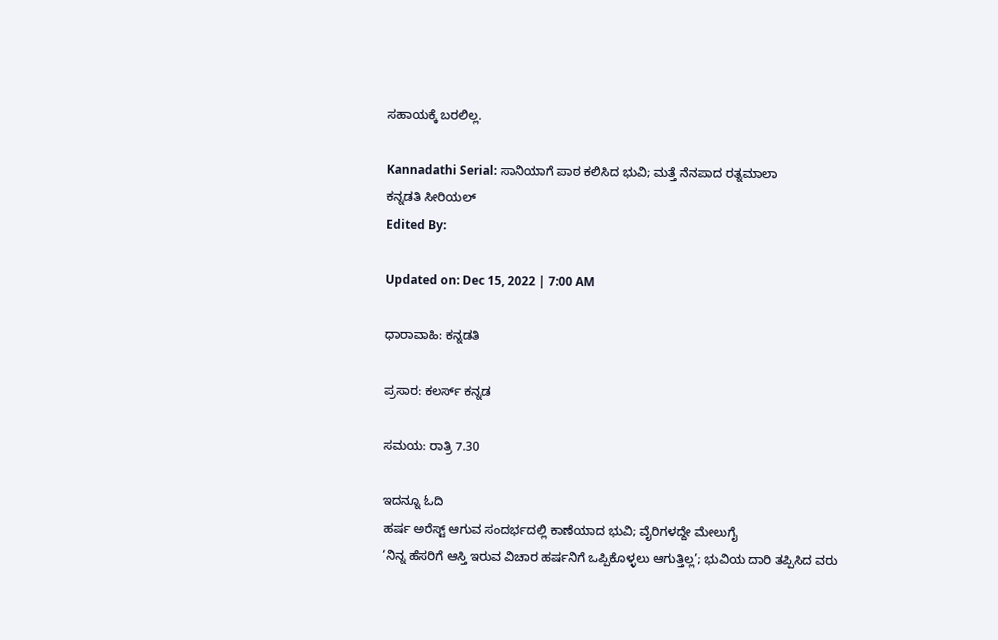ಸಹಾಯಕ್ಕೆ ಬರಲಿಲ್ಲ.

Kannadathi Serial: ಸಾನಿಯಾಗೆ ಪಾಠ ಕಲಿಸಿದ ಭುವಿ; ಮತ್ತೆ ನೆನಪಾದ ರತ್ನಮಾಲಾ
ಕನ್ನಡತಿ ಸೀರಿಯಲ್
Edited By:

Updated on: Dec 15, 2022 | 7:00 AM

ಧಾರಾವಾಹಿ: ಕನ್ನಡತಿ

ಪ್ರಸಾರ: ಕಲರ್ಸ್ ಕನ್ನಡ

ಸಮಯ: ರಾತ್ರಿ 7.30

ಇದನ್ನೂ ಓದಿ
ಹರ್ಷ ಅರೆಸ್ಟ್ ಆಗುವ ಸಂದರ್ಭದಲ್ಲಿ ಕಾಣೆಯಾದ ಭುವಿ; ವೈರಿಗಳದ್ದೇ ಮೇಲುಗೈ
‘ನಿನ್ನ ಹೆಸರಿಗೆ ಆಸ್ತಿ ಇರುವ ವಿಚಾರ ಹರ್ಷನಿಗೆ ಒಪ್ಪಿಕೊಳ್ಳಲು ಆಗುತ್ತಿಲ್ಲ’; ಭುವಿಯ ದಾರಿ ತಪ್ಪಿಸಿದ ವರು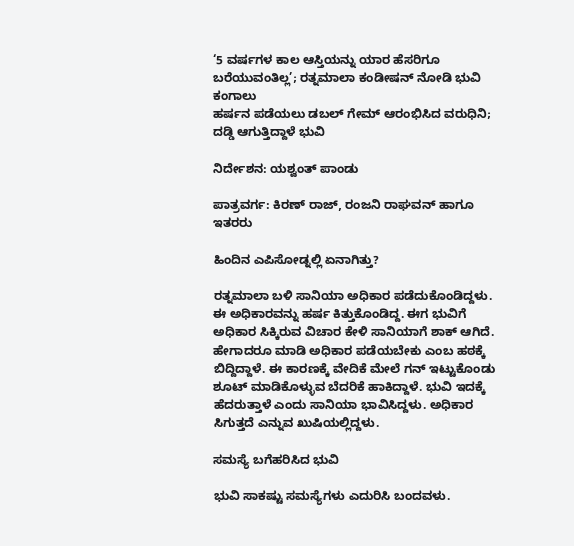‘5 ವರ್ಷಗಳ ಕಾಲ ಆಸ್ತಿಯನ್ನು ಯಾರ ಹೆಸರಿಗೂ ಬರೆಯುವಂತಿಲ್ಲ’; ರತ್ನಮಾಲಾ ಕಂಡೀಷನ್ ನೋಡಿ ಭುವಿ ಕಂಗಾಲು
ಹರ್ಷನ ಪಡೆಯಲು ಡಬಲ್ ಗೇಮ್ ಆರಂಭಿಸಿದ ವರುಧಿನಿ; ದಡ್ಡಿ ಆಗುತ್ತಿದ್ದಾಳೆ ಭುವಿ

ನಿರ್ದೇಶನ: ಯಶ್ವಂತ್ ಪಾಂಡು

ಪಾತ್ರವರ್ಗ: ಕಿರಣ್ ರಾಜ್, ರಂಜನಿ ರಾಘವನ್ ಹಾಗೂ ಇತರರು

ಹಿಂದಿನ ಎಪಿಸೋಡ್ನಲ್ಲಿ ಏನಾಗಿತ್ತು?

ರತ್ನಮಾಲಾ ಬಳಿ ಸಾನಿಯಾ ಅಧಿಕಾರ ಪಡೆದುಕೊಂಡಿದ್ದಳು. ಈ ಅಧಿಕಾರವನ್ನು ಹರ್ಷ ಕಿತ್ತುಕೊಂಡಿದ್ದ. ಈಗ ಭುವಿಗೆ ಅಧಿಕಾರ ಸಿಕ್ಕಿರುವ ವಿಚಾರ ಕೇಳಿ ಸಾನಿಯಾಗೆ ಶಾಕ್ ಆಗಿದೆ. ಹೇಗಾದರೂ ಮಾಡಿ ಅಧಿಕಾರ ಪಡೆಯಬೇಕು ಎಂಬ ಹಠಕ್ಕೆ ಬಿದ್ದಿದ್ದಾಳೆ. ಈ ಕಾರಣಕ್ಕೆ ವೇದಿಕೆ ಮೇಲೆ ಗನ್ ಇಟ್ಟುಕೊಂಡು ಶೂಟ್ ಮಾಡಿಕೊಳ್ಳುವ ಬೆದರಿಕೆ ಹಾಕಿದ್ದಾಳೆ. ಭುವಿ ಇದಕ್ಕೆ ಹೆದರುತ್ತಾಳೆ ಎಂದು ಸಾನಿಯಾ ಭಾವಿಸಿದ್ದಳು. ಅಧಿಕಾರ ಸಿಗುತ್ತದೆ ಎನ್ನುವ ಖುಷಿಯಲ್ಲಿದ್ದಳು.

ಸಮಸ್ಯೆ ಬಗೆಹರಿಸಿದ ಭುವಿ

ಭುವಿ ಸಾಕಷ್ಟು ಸಮಸ್ಯೆಗಳು ಎದುರಿಸಿ ಬಂದವಳು.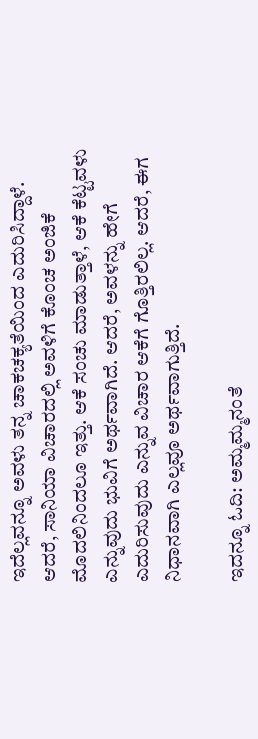ಇದೆಲ್ಲವನ್ನೂ ಅವಳು ತನ್ನ ಚಾಕಚಕ್ಯತೆಯಿಂದ ಎದುರಿಸಿದ್ದಾಳೆ. ಆದರೆ, ಸಾನಿಯಾ ವಿಚಾರದಲ್ಲಿ ಅವಳಿಗೆ ಕೊಂಚ ಅಂಜಿಕೆ ಮೊದಲಿನಿಂದಲೂ ಇತ್ತು. ಆಕೆ ಸಂಚು ಮಾಡುತ್ತಾಳೆ, ಆಕೆ ಕೆಟ್ಟವಳು ಎನ್ನುವುದು ಭುವಿಗೆ ಅರ್ಥವಾಗಿದೆ. ಆದರೆ, ಅವಳನ್ನು ಹೇಗೆ ಎದುರಿಸುವುದು ಎನ್ನುವ ವಿಚಾರ ಆಕೆಗೆ ಗೊತ್ತಿರಲಿಲ್ಲ. ಆದರೆ, ಈಗ ನಿಧಾನವಾಗಿ ಎಲ್ಲವೂ ಅರ್ಥವಾಗುತ್ತಿದೆ.

ಇದನ್ನೂ ಓದಿ: ಅಮ್ಮಮ್ಮನಂತೆ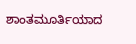ಶಾಂತಮೂರ್ತಿಯಾದ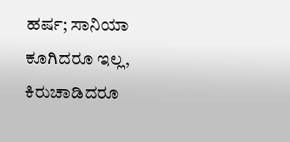ಹರ್ಷ; ಸಾನಿಯಾ ಕೂಗಿದರೂ ಇಲ್ಲ, ಕಿರುಚಾಡಿದರೂ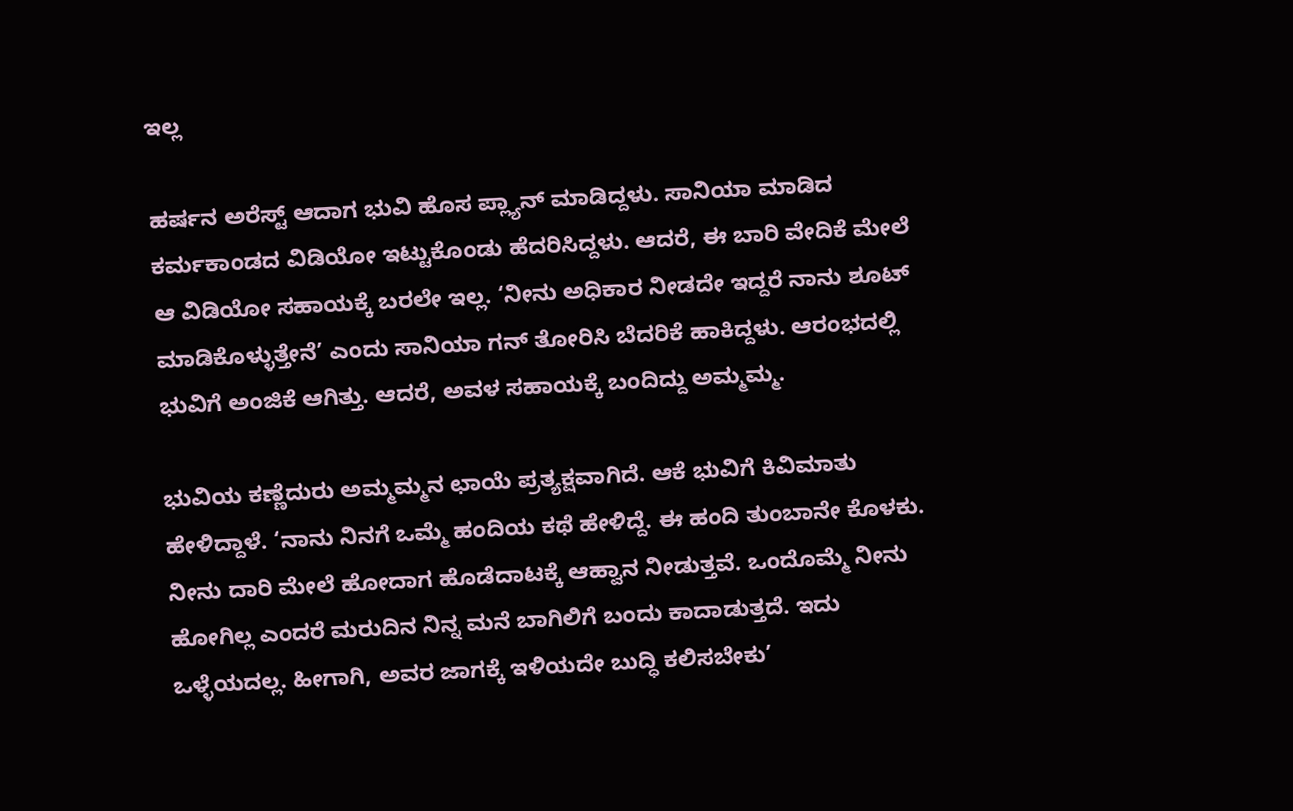ಇಲ್ಲ

ಹರ್ಷನ ಅರೆಸ್ಟ್ ಆದಾಗ ಭುವಿ ಹೊಸ ಪ್ಲ್ಯಾನ್ ಮಾಡಿದ್ದಳು. ಸಾನಿಯಾ ಮಾಡಿದ ಕರ್ಮಕಾಂಡದ ವಿಡಿಯೋ ಇಟ್ಟುಕೊಂಡು ಹೆದರಿಸಿದ್ದಳು. ಆದರೆ, ಈ ಬಾರಿ ವೇದಿಕೆ ಮೇಲೆ ಆ ವಿಡಿಯೋ ಸಹಾಯಕ್ಕೆ ಬರಲೇ ಇಲ್ಲ. ‘ನೀನು ಅಧಿಕಾರ ನೀಡದೇ ಇದ್ದರೆ ನಾನು ಶೂಟ್ ಮಾಡಿಕೊಳ್ಳುತ್ತೇನೆ’ ಎಂದು ಸಾನಿಯಾ ಗನ್ ತೋರಿಸಿ ಬೆದರಿಕೆ ಹಾಕಿದ್ದಳು. ಆರಂಭದಲ್ಲಿ ಭುವಿಗೆ ಅಂಜಿಕೆ ಆಗಿತ್ತು. ಆದರೆ, ಅವಳ ಸಹಾಯಕ್ಕೆ ಬಂದಿದ್ದು ಅಮ್ಮಮ್ಮ.

ಭುವಿಯ ಕಣ್ಣೆದುರು ಅಮ್ಮಮ್ಮನ ಛಾಯೆ ಪ್ರತ್ಯಕ್ಷವಾಗಿದೆ. ಆಕೆ ಭುವಿಗೆ ಕಿವಿಮಾತು ಹೇಳಿದ್ದಾಳೆ. ‘ನಾನು ನಿನಗೆ ಒಮ್ಮೆ ಹಂದಿಯ ಕಥೆ ಹೇಳಿದ್ದೆ. ಈ ಹಂದಿ ತುಂಬಾನೇ ಕೊಳಕು. ನೀನು ದಾರಿ ಮೇಲೆ ಹೋದಾಗ ಹೊಡೆದಾಟಕ್ಕೆ ಆಹ್ವಾನ ನೀಡುತ್ತವೆ. ಒಂದೊಮ್ಮೆ ನೀನು ಹೋಗಿಲ್ಲ ಎಂದರೆ ಮರುದಿನ ನಿನ್ನ ಮನೆ ಬಾಗಿಲಿಗೆ ಬಂದು ಕಾದಾಡುತ್ತದೆ. ಇದು ಒಳ್ಳೆಯದಲ್ಲ. ಹೀಗಾಗಿ, ಅವರ ಜಾಗಕ್ಕೆ ಇಳಿಯದೇ ಬುದ್ಧಿ ಕಲಿಸಬೇಕು’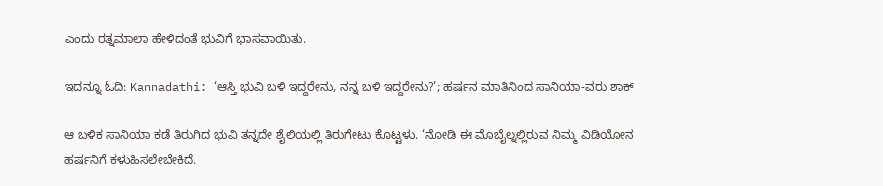ಎಂದು ರತ್ನಮಾಲಾ ಹೇಳಿದಂತೆ ಭುವಿಗೆ ಭಾಸವಾಯಿತು.

ಇದನ್ನೂ ಓದಿ: Kannadathi: ‘ಆಸ್ತಿ ಭುವಿ ಬಳಿ ಇದ್ದರೇನು, ನನ್ನ ಬಳಿ ಇದ್ದರೇನು?’; ಹರ್ಷನ ಮಾತಿನಿಂದ ಸಾನಿಯಾ-ವರು ಶಾಕ್

ಆ ಬಳಿಕ ಸಾನಿಯಾ ಕಡೆ ತಿರುಗಿದ ಭುವಿ ತನ್ನದೇ ಶೈಲಿಯಲ್ಲಿ ತಿರುಗೇಟು ಕೊಟ್ಟಳು. ‘ನೋಡಿ ಈ ಮೊಬೈಲ್ನಲ್ಲಿರುವ ನಿಮ್ಮ ವಿಡಿಯೋನ ಹರ್ಷನಿಗೆ ಕಳುಹಿಸಲೇಬೇಕಿದೆ.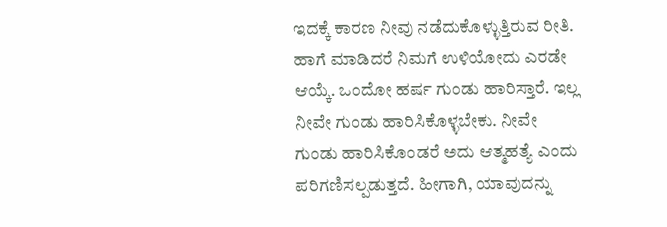ಇದಕ್ಕೆ ಕಾರಣ ನೀವು ನಡೆದುಕೊಳ್ಳುತ್ತಿರುವ ರೀತಿ. ಹಾಗೆ ಮಾಡಿದರೆ ನಿಮಗೆ ಉಳಿಯೋದು ಎರಡೇ ಆಯ್ಕೆ. ಒಂದೋ ಹರ್ಷ ಗುಂಡು ಹಾರಿಸ್ತಾರೆ. ಇಲ್ಲ ನೀವೇ ಗುಂಡು ಹಾರಿಸಿಕೊಳ್ಳಬೇಕು. ನೀವೇ ಗುಂಡು ಹಾರಿಸಿಕೊಂಡರೆ ಅದು ಆತ್ಮಹತ್ಯೆ ಎಂದು ಪರಿಗಣಿಸಲ್ಪಡುತ್ತದೆ. ಹೀಗಾಗಿ, ಯಾವುದನ್ನು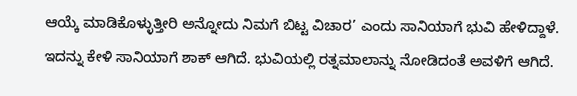ಆಯ್ಕೆ ಮಾಡಿಕೊಳ್ಳುತ್ತೀರಿ ಅನ್ನೋದು ನಿಮಗೆ ಬಿಟ್ಟ ವಿಚಾರ’ ಎಂದು ಸಾನಿಯಾಗೆ ಭುವಿ ಹೇಳಿದ್ದಾಳೆ. ಇದನ್ನು ಕೇಳಿ ಸಾನಿಯಾಗೆ ಶಾಕ್ ಆಗಿದೆ. ಭುವಿಯಲ್ಲಿ ರತ್ನಮಾಲಾನ್ನು ನೋಡಿದಂತೆ ಅವಳಿಗೆ ಆಗಿದೆ.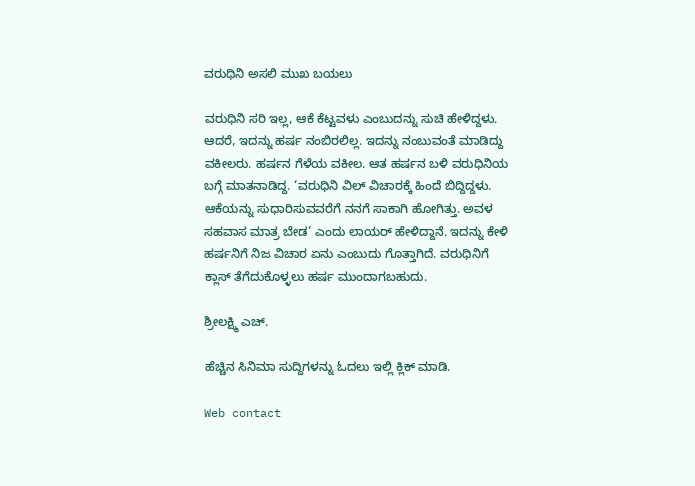ವರುಧಿನಿ ಅಸಲಿ ಮುಖ ಬಯಲು

ವರುಧಿನಿ ಸರಿ ಇಲ್ಲ, ಆಕೆ ಕೆಟ್ಟವಳು ಎಂಬುದನ್ನು ಸುಚಿ ಹೇಳಿದ್ದಳು. ಆದರೆ, ಇದನ್ನು ಹರ್ಷ ನಂಬಿರಲಿಲ್ಲ. ಇದನ್ನು ನಂಬುವಂತೆ ಮಾಡಿದ್ದು ವಕೀಲರು. ಹರ್ಷನ ಗೆಳೆಯ ವಕೀಲ. ಆತ ಹರ್ಷನ ಬಳಿ ವರುಧಿನಿಯ ಬಗ್ಗೆ ಮಾತನಾಡಿದ್ದ. ‘ವರುಧಿನಿ ವಿಲ್ ವಿಚಾರಕ್ಕೆ ಹಿಂದೆ ಬಿದ್ದಿದ್ದಳು. ಆಕೆಯನ್ನು ಸುಧಾರಿಸುವವರೆಗೆ ನನಗೆ ಸಾಕಾಗಿ ಹೋಗಿತ್ತು. ಅವಳ ಸಹವಾಸ ಮಾತ್ರ ಬೇಡ’ ಎಂದು ಲಾಯರ್ ಹೇಳಿದ್ದಾನೆ. ಇದನ್ನು ಕೇಳಿ ಹರ್ಷನಿಗೆ ನಿಜ ವಿಚಾರ ಏನು ಎಂಬುದು ಗೊತ್ತಾಗಿದೆ. ವರುಧಿನಿಗೆ ಕ್ಲಾಸ್ ತೆಗೆದುಕೊಳ್ಳಲು ಹರ್ಷ ಮುಂದಾಗಬಹುದು.

ಶ್ರೀಲಕ್ಷ್ಮಿ ಎಚ್.

ಹೆಚ್ಚಿನ ಸಿನಿಮಾ ಸುದ್ದಿಗಳನ್ನು ಓದಲು ಇಲ್ಲಿ ಕ್ಲಿಕ್ ಮಾಡಿ.

Web contact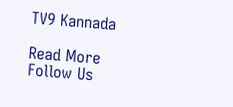TV9 Kannada

Read More
Follow Us